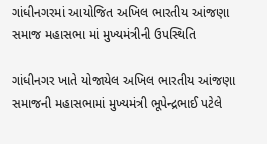ગાંધીનગરમાં આયોજિત અખિલ ભારતીય આંજણા સમાજ મહાસભા માં મુખ્યમંત્રીની ઉપસ્થિતિ

ગાંધીનગર ખાતે યોજાયેલ અખિલ ભારતીય આંજણા સમાજની મહાસભામાં મુખ્યમંત્રી ભૂપેન્દ્રભાઈ પટેલે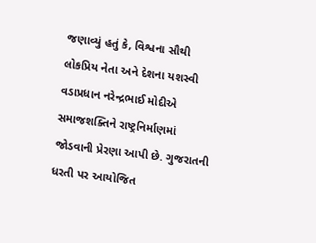જણાવ્યું હતું કે, વિશ્વના સૌથી લોકપ્રિય નેતા અને દેશના યશસ્વી વડાપ્રધાન નરેન્દ્રભાઈ મોદીએ સમાજશક્તિને રાષ્ટ્રનિર્માણમાં જોડવાની પ્રેરણા આપી છે. ગુજરાતની ધરતી પર આયોજિત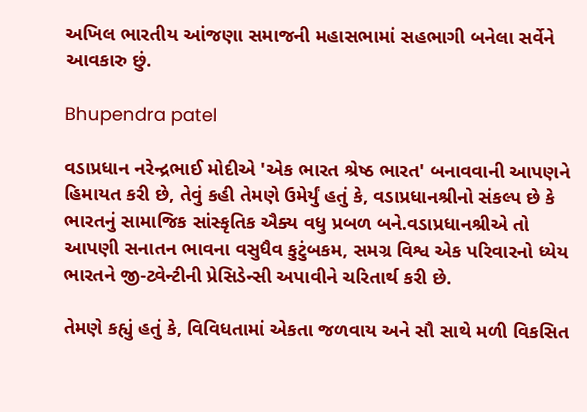અખિલ ભારતીય આંજણા સમાજની મહાસભામાં સહભાગી બનેલા સર્વેને આવકારુ છું.

Bhupendra patel

વડાપ્રધાન નરેન્દ્રભાઈ મોદીએ 'એક ભારત શ્રેષ્ઠ ભારત' બનાવવાની આપણને હિમાયત કરી છે, તેવું કહી તેમણે ઉમેર્યું હતું કે, વડાપ્રધાનશ્રીનો સંકલ્પ છે કે ભારતનું સામાજિક સાંસ્કૃતિક ઐક્ય વધુ પ્રબળ બને.વડાપ્રધાનશ્રીએ તો આપણી સનાતન ભાવના વસુધૈવ કુટુંબકમ, સમગ્ર વિશ્વ એક પરિવારનો ધ્યેય ભારતને જી-ટ્વેન્ટીની પ્રેસિડેન્સી અપાવીને ચરિતાર્થ કરી છે.

તેમણે કહ્યું હતું કે, વિવિધતામાં એકતા જળવાય અને સૌ સાથે મળી વિકસિત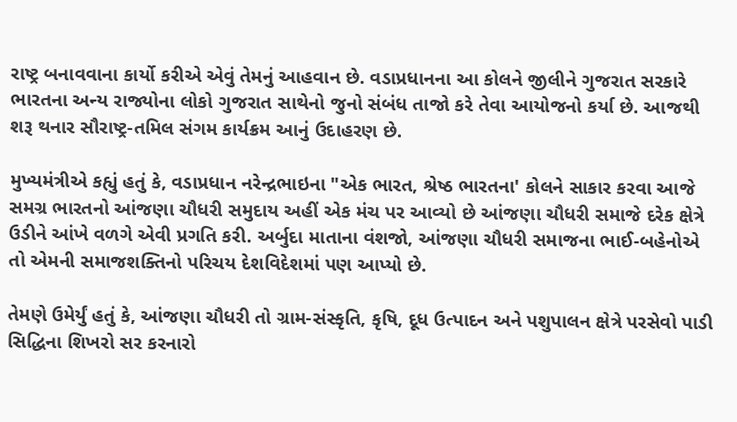રાષ્ટ્ર બનાવવાના કાર્યો કરીએ એવું તેમનું આહવાન છે. વડાપ્રધાનના આ કોલને જીલીને ગુજરાત સરકારે ભારતના અન્ય રાજ્યોના લોકો ગુજરાત સાથેનો જુનો સંબંધ તાજો કરે તેવા આયોજનો કર્યા છે. આજથી શરૂ થનાર સૌરાષ્ટ્ર-તમિલ સંગમ કાર્યક્રમ આનું ઉદાહરણ છે.

મુખ્યમંત્રીએ કહ્યું હતું કે, વડાપ્રધાન નરેન્દ્રભાઇના "એક ભારત, શ્રેષ્ઠ ભારતના' કોલને સાકાર કરવા આજે સમગ્ર ભારતનો આંજણા ચૌધરી સમુદાય અહીં એક મંચ પર આવ્યો છે આંજણા ચૌધરી સમાજે દરેક ક્ષેત્રે ઉડીને આંખે વળગે એવી પ્રગતિ કરી. અર્બુદા માતાના વંશજો, આંજણા ચૌધરી સમાજના ભાઈ-બહેનોએ તો એમની સમાજશક્તિનો પરિચય દેશવિદેશમાં પણ આપ્યો છે.

તેમણે ઉમેર્યું હતું કે, આંજણા ચૌધરી તો ગ્રામ-સંસ્કૃતિ, કૃષિ, દૂધ ઉત્પાદન અને પશુપાલન ક્ષેત્રે પરસેવો પાડી સિદ્ધિના શિખરો સર કરનારો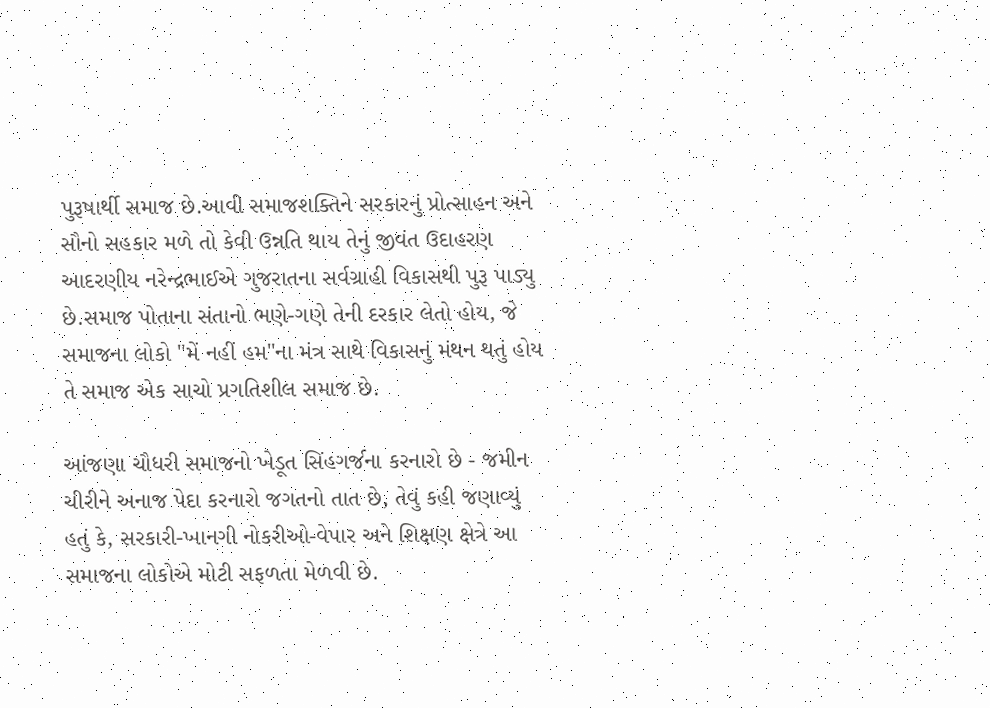પુરૂષાર્થી સમાજ છે.આવી સમાજશક્તિને સરકારનું પ્રોત્સાહન અને સૌનો સહકાર મળે તો કેવી ઉન્નતિ થાય તેનું જીવંત ઉદાહરણ આદરણીય નરેન્દ્રભાઈએ ગુજરાતના સર્વગ્રાહી વિકાસથી પુરૂ પાડ્યુ છે.સમાજ પોતાના સંતાનો ભણે-ગણે તેની દરકાર લેતો હોય, જે સમાજના લોકો "મેં નહીં હમ"ના મંત્ર સાથે વિકાસનું મંથન થતું હોય તે સમાજ એક સાચો પ્રગતિશીલ સમાજ છે.

આંજણા ચૌધરી સમાજનો ખેડૂત સિંહગર્જના કરનારો છે - જમીન ચીરીને અનાજ પેદા કરનારો જગતનો તાત છે, તેવું કહી જણાવ્યું હતું કે, સરકારી-ખાનગી નોકરીઓ-વેપાર અને શિક્ષણ ક્ષેત્રે આ સમાજના લોકોએ મોટી સફળતા મેળવી છે.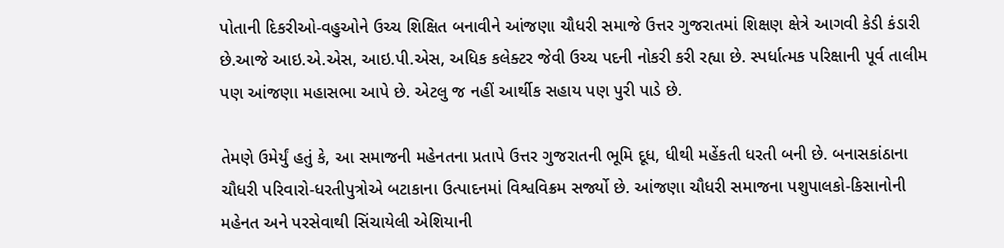પોતાની દિકરીઓ-વહુઓને ઉચ્ચ શિક્ષિત બનાવીને આંજણા ચૌધરી સમાજે ઉત્તર ગુજરાતમાં શિક્ષણ ક્ષેત્રે આગવી કેડી કંડારી છે.આજે આઇ.એ.એસ, આઇ.પી.એસ, અધિક કલેક્ટર જેવી ઉચ્ચ પદની નોકરી કરી રહ્યા છે. સ્પર્ધાત્મક પરિક્ષાની પૂર્વ તાલીમ પણ આંજણા મહાસભા આપે છે. એટલુ જ નહીં આર્થીક સહાય પણ પુરી પાડે છે.

તેમણે ઉમેર્યું હતું કે, આ સમાજની મહેનતના પ્રતાપે ઉત્તર ગુજરાતની ભૂમિ દૂધ, ધીથી મહેંકતી ધરતી બની છે. બનાસકાંઠાના ચૌધરી પરિવારો-ધરતીપુત્રોએ બટાકાના ઉત્પાદનમાં વિશ્વવિક્રમ સર્જ્યો છે. આંજણા ચૌધરી સમાજના પશુપાલકો-કિસાનોની મહેનત અને પરસેવાથી સિંચાયેલી એશિયાની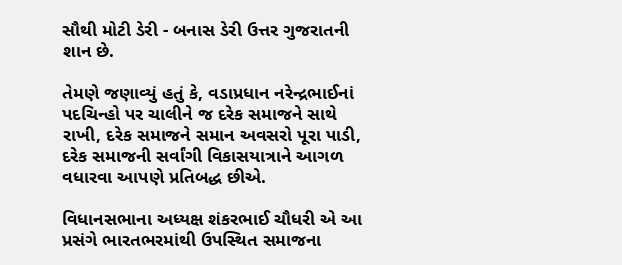સૌથી મોટી ડેરી - બનાસ ડેરી ઉત્તર ગુજરાતની શાન છે.

તેમણે જણાવ્યું હતું કે, વડાપ્રધાન નરેન્દ્રભાઈનાં પદચિન્હો પર ચાલીને જ દરેક સમાજને સાથે રાખી, દરેક સમાજને સમાન અવસરો પૂરા પાડી, દરેક સમાજની સર્વાંગી વિકાસયાત્રાને આગળ વધારવા આપણે પ્રતિબદ્ધ છીએ.

વિધાનસભાના અધ્યક્ષ શંકરભાઈ ચૌધરી એ આ પ્રસંગે ભારતભરમાંથી ઉપસ્થિત સમાજના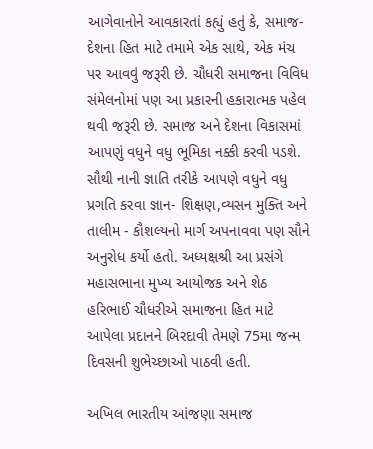આગેવાનોને આવકારતાં કહ્યું હતું કે, સમાજ- દેશના હિત માટે તમામે એક સાથે, એક મંચ પર આવવું જરૂરી છે. ચૌધરી સમાજના વિવિધ સંમેલનોમાં પણ આ પ્રકારની હકારાત્મક પહેલ થવી જરૂરી છે. સમાજ અને દેશના વિકાસમાં આપણું વધુને વધુ ભૂમિકા નક્કી કરવી પડશે. સૌથી નાની જ્ઞાતિ તરીકે આપણે વધુને વધુ પ્રગતિ કરવા જ્ઞાન- શિક્ષણ,વ્યસન મુક્તિ અને તાલીમ - કૌશલ્યનો માર્ગ અપનાવવા પણ સૌને અનુરોધ કર્યો હતો. અધ્યક્ષશ્રી આ પ્રસંગે મહાસભાના મુખ્ય આયોજક અને શેઠ હરિભાઈ ચૌધરીએ સમાજના હિત માટે આપેલા પ્રદાનને બિરદાવી તેમણે 75મા જન્મ દિવસની શુભેચ્છાઓ પાઠવી હતી.

અખિલ ભારતીય આંજણા સમાજ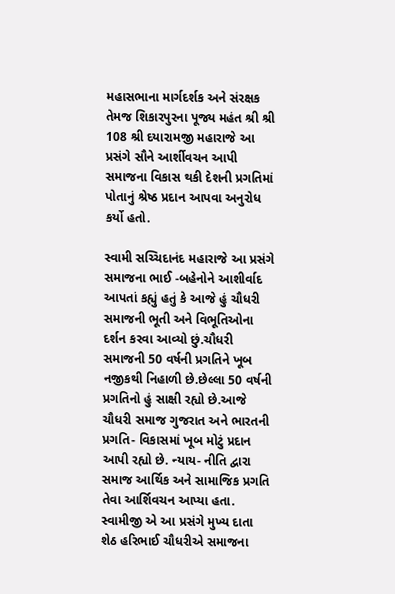મહાસભાના માર્ગદર્શક અને સંરક્ષક તેમજ શિકારપુરના પૂજ્ય મહંત શ્રી શ્રી 108 શ્રી દયારામજી મહારાજે આ પ્રસંગે સૌને આર્શીવચન આપી સમાજના વિકાસ થકી દેશની પ્રગતિમાં પોતાનું શ્રેષ્ઠ પ્રદાન આપવા અનુરોધ કર્યો હતો.

સ્વામી સચ્ચિદાનંદ મહારાજે આ પ્રસંગે સમાજના ભાઈ -બહેનોને આશીર્વાદ આપતાં કહ્યું હતું કે આજે હું ચૌધરી સમાજની ભૂતી અને વિભૂતિઓના દર્શન કરવા આવ્યો છું.ચૌધરી સમાજની 50 વર્ષની પ્રગતિને ખૂબ નજીકથી નિહાળી છે.છેલ્લા 50 વર્ષની પ્રગતિનો હું સાક્ષી રહ્યો છે.આજે ચૌધરી સમાજ ગુજરાત અને ભારતની પ્રગતિ- વિકાસમાં ખૂબ મોટું પ્રદાન આપી રહ્યો છે. ન્યાય- નીતિ દ્વારા સમાજ આર્થિક અને સામાજિક પ્રગતિ તેવા આર્શિવચન આપ્યા હતા. સ્વામીજી એ આ પ્રસંગે મુખ્ય દાતા શેઠ હરિભાઈ ચૌધરીએ સમાજના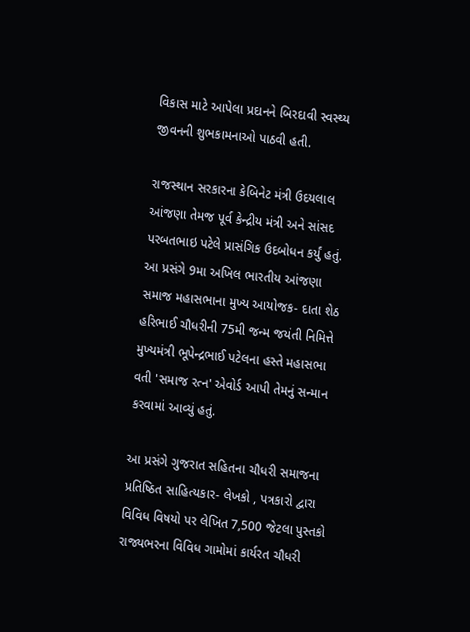વિકાસ માટે આપેલા પ્રદાનને બિરદાવી સ્વસ્થ્ય જીવનની શુભકામનાઓ પાઠવી હતી.

રાજસ્થાન સરકારના કેબિનેટ મંત્રી ઉદયલાલ આંજણા તેમજ પૂર્વ કેન્દ્રીય મંત્રી અને સાંસદ પરબતભાઇ પટેલે પ્રાસંગિક ઉદબોધન કર્યું હતું. આ પ્રસંગે 9મા અખિલ ભારતીય આંજણા સમાજ મહાસભાના મુખ્ય આયોજક- દાતા શેઠ હરિભાઈ ચૌધરીની 75મી જન્મ જયંતી નિમિત્તે મુખ્યમંત્રી ભૂપેન્દ્રભાઈ પટેલના હસ્તે મહાસભા વતી 'સમાજ રત્ન' એવોર્ડ આપી તેમનું સન્માન કરવામાં આવ્યું હતું.

આ પ્રસંગે ગુજરાત સહિતના ચૌધરી સમાજના પ્રતિષ્ઠિત સાહિત્યકાર- લેખકો , પત્રકારો દ્વારા વિવિધ વિષયો પર લેખિત 7,500 જેટલા પુસ્તકો રાજ્યભરના વિવિધ ગામોમાં કાર્યરત ચૌધરી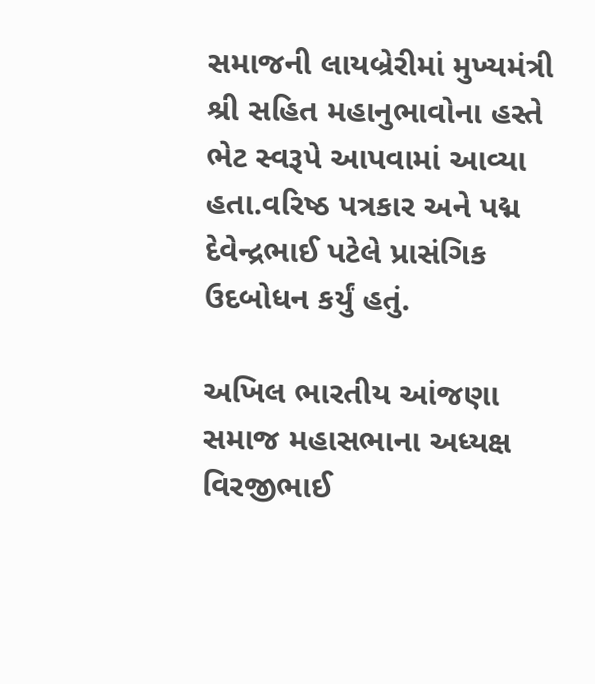સમાજની લાયબ્રેરીમાં મુખ્યમંત્રી શ્રી સહિત મહાનુભાવોના હસ્તે ભેટ સ્વરૂપે આપવામાં આવ્યા હતા.વરિષ્ઠ પત્રકાર અને પદ્મ દેવેન્દ્રભાઈ પટેલે પ્રાસંગિક ઉદબોધન કર્યું હતું.

અખિલ ભારતીય આંજણા સમાજ મહાસભાના અધ્યક્ષ વિરજીભાઈ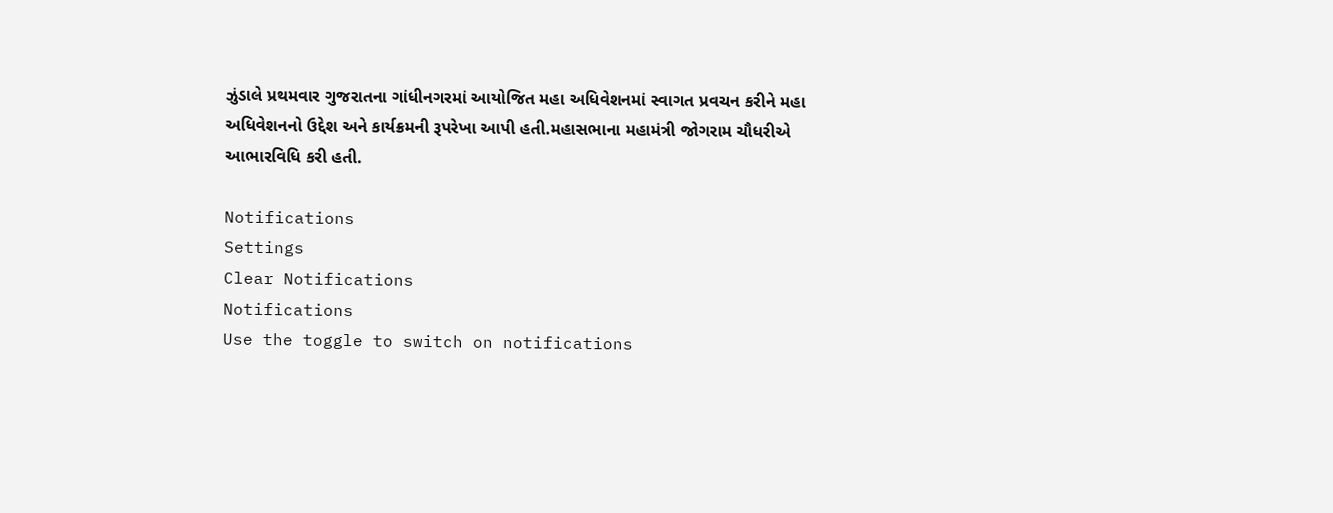ઝુંડાલે પ્રથમવાર ગુજરાતના ગાંધીનગરમાં આયોજિત મહા અધિવેશનમાં સ્વાગત પ્રવચન કરીને મહા અધિવેશનનો ઉદ્દેશ અને કાર્યક્રમની રૂપરેખા આપી હતી.મહાસભાના મહામંત્રી જોગરામ ચૌધરીએ આભારવિધિ કરી હતી.

Notifications
Settings
Clear Notifications
Notifications
Use the toggle to switch on notifications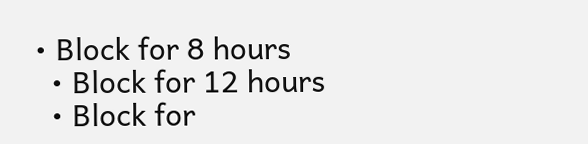• Block for 8 hours
  • Block for 12 hours
  • Block for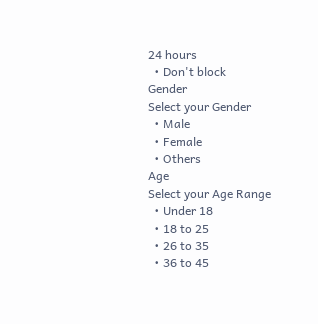24 hours
  • Don't block
Gender
Select your Gender
  • Male
  • Female
  • Others
Age
Select your Age Range
  • Under 18
  • 18 to 25
  • 26 to 35
  • 36 to 45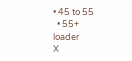• 45 to 55
  • 55+
loader
X